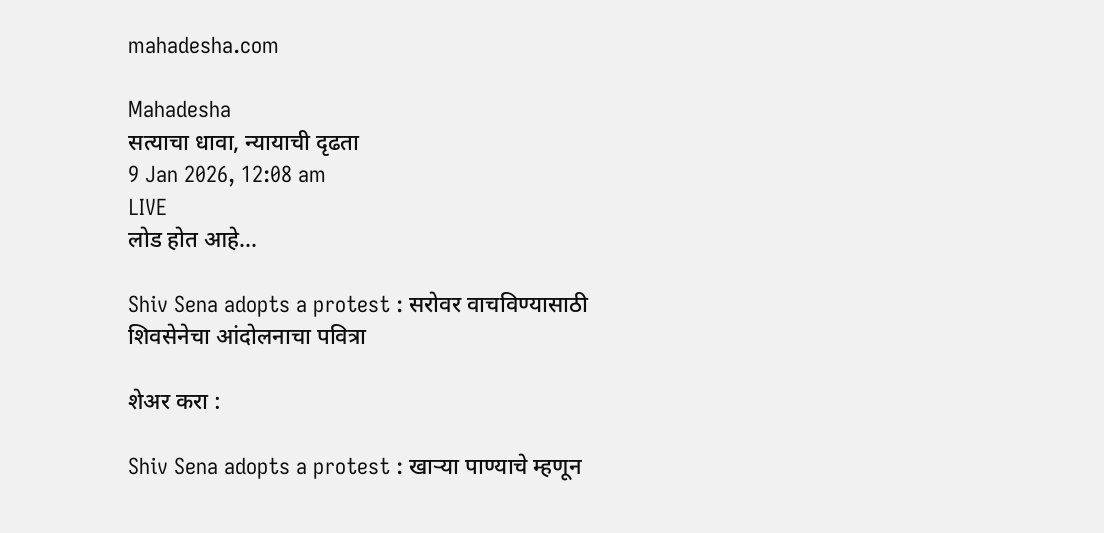mahadesha.com

Mahadesha
सत्याचा धावा, न्यायाची दृढता
9 Jan 2026, 12:08 am
LIVE
लोड होत आहे...

Shiv Sena adopts a protest : सरोवर वाचविण्यासाठी शिवसेनेचा आंदोलनाचा पवित्रा

शेअर करा :

Shiv Sena adopts a protest : खाऱ्या पाण्याचे म्हणून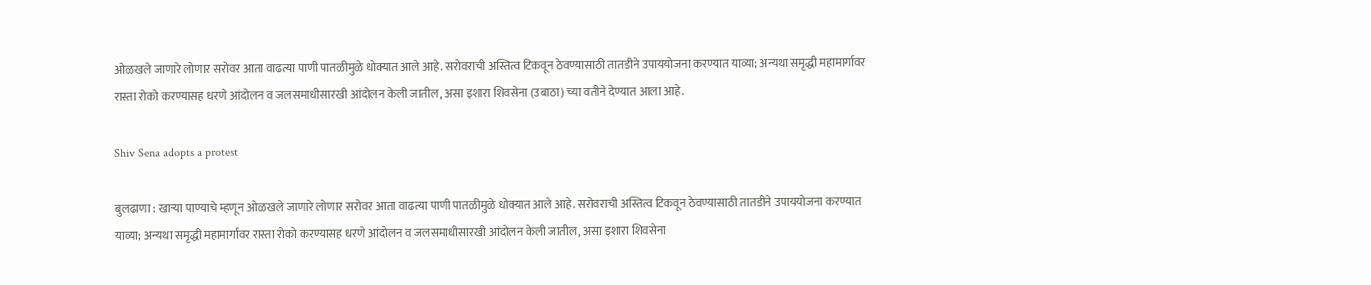ओळखले जाणारे लोणार सरोवर आता वाढत्या पाणी पातळीमुळे धोक्यात आले आहे. सरोवराची अस्तित्व टिकवून ठेवण्यासाठी तातडीने उपाययोजना करण्यात याव्या; अन्यथा समृद्धी महामार्गावर रास्ता रोको करण्यासह धरणे आंदोलन व जलसमाधीसारखी आंदोलन केली जातील, असा इशारा शिवसेना (उबाठा) च्या वतीने देण्यात आला आहे.

Shiv Sena adopts a protest

बुलढाणा : खाऱ्या पाण्याचे म्हणून ओळखले जाणारे लोणार सरोवर आता वाढत्या पाणी पातळीमुळे धोक्यात आले आहे. सरोवराची अस्तित्व टिकवून ठेवण्यासाठी तातडीने उपाययोजना करण्यात याव्या; अन्यथा समृद्धी महामार्गावर रास्ता रोको करण्यासह धरणे आंदोलन व जलसमाधीसारखी आंदोलन केली जातील, असा इशारा शिवसेना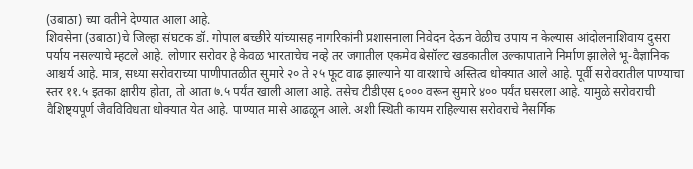(उबाठा) च्या वतीने देण्यात आला आहे.
शिवसेना (उबाठा)चे जिल्हा संघटक डॉ. गोपाल बच्छीरे यांच्यासह नागरिकांनी प्रशासनाला निवेदन देऊन वेळीच उपाय न केल्यास आंदोलनाशिवाय दुसरा पर्याय नसल्याचे म्हटले आहे. लोणार सरोवर हे केवळ भारताचेच नव्हे तर जगातील एकमेव बेसॉल्ट खडकातील उल्कापाताने निर्माण झालेले भू-वैज्ञानिक आश्चर्य आहे. मात्र, सध्या सरोवराच्या पाणीपातळीत सुमारे २० ते २५ फूट वाढ झाल्याने या वारशाचे अस्तित्व धोक्यात आले आहे. पूर्वी सरोवरातील पाण्याचा स्तर ११.५ इतका क्षारीय होता, तो आता ७.५ पर्यंत खाली आला आहे. तसेच टीडीएस ६००० वरून सुमारे ४०० पर्यंत घसरला आहे. यामुळे सरोवराची वैशिष्ट्यपूर्ण जैवविविधता धोक्यात येत आहे. पाण्यात मासे आढळून आले. अशी स्थिती कायम राहिल्यास सरोवराचे नैसर्गिक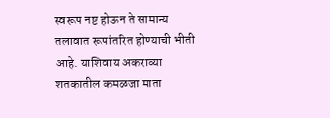स्वरूप नष्ट होऊन ते सामान्य तलावात रूपांतरित होण्याची भीती आहे. याशिवाय अकराव्या शतकातील कमळजा माता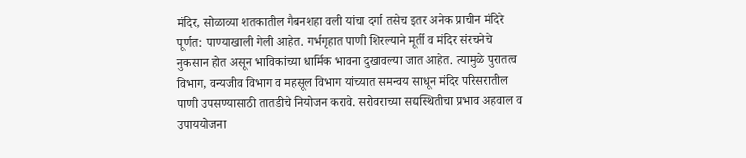मंदिर, सोळाव्या शतकातील गैबनशहा वली यांचा दर्गा तसेच इतर अनेक प्राचीन मंदिरे पूर्णत: पाण्याखाली गेली आहेत. गर्भगृहात पाणी शिरल्याने मूर्ती व मंदिर संरचनेचे नुकसान होत असून भाविकांच्या धार्मिक भावना दुखावल्या जात आहेत. त्यामुळे पुरातत्व विभाग, वन्यजीव विभाग व महसूल विभाग यांच्यात समन्वय साधून मंदिर परिसरातील पाणी उपसण्यासाठी तातडीचे नियोजन करावे. सरोवराच्या सद्यस्थितीचा प्रभाव अहवाल व उपाययोजना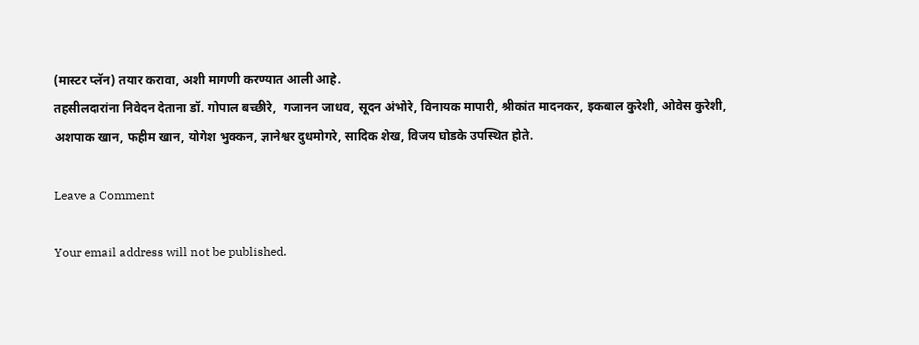(मास्टर प्लॅन) तयार करावा, अशी मागणी करण्यात आली आहे.
तहसीलदारांना निवेदन देताना डॉ. गोपाल बच्छीरे,  गजानन जाधव, सूदन अंभोरे, विनायक मापारी, श्रीकांत मादनकर, इकबाल कुरेशी, ओवेस कुरेशी, अशपाक खान, फहीम खान, योगेश भुक्कन, ज्ञानेश्वर दुधमोगरे, सादिक शेख, विजय घोडके उपस्थित होते.

Leave a Comment

Your email address will not be published.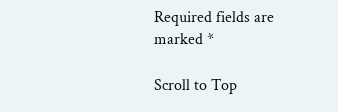Required fields are marked *

Scroll to Top